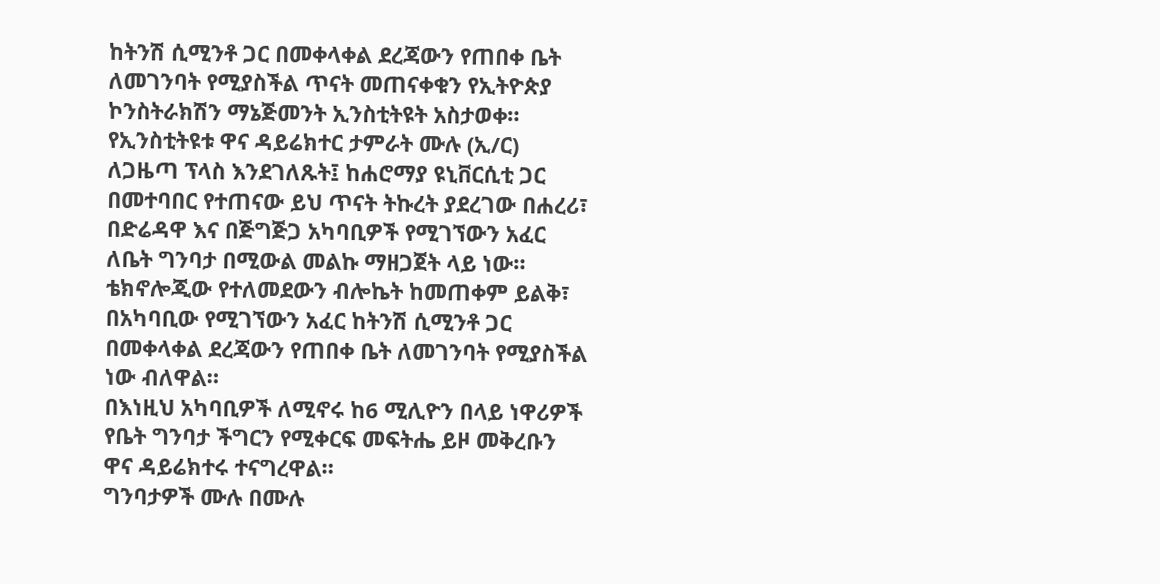ከትንሽ ሲሚንቶ ጋር በመቀላቀል ደረጃውን የጠበቀ ቤት ለመገንባት የሚያስችል ጥናት መጠናቀቁን የኢትዮጵያ ኮንስትራክሽን ማኔጅመንት ኢንስቲትዩት አስታወቀ።
የኢንስቲትዩቱ ዋና ዳይሬክተር ታምራት ሙሉ (ኢ/ር) ለጋዜጣ ፕላስ እንደገለጹት፤ ከሐሮማያ ዩኒቨርሲቲ ጋር በመተባበር የተጠናው ይህ ጥናት ትኩረት ያደረገው በሐረሪ፣ በድሬዳዋ እና በጅግጅጋ አካባቢዎች የሚገኘውን አፈር ለቤት ግንባታ በሚውል መልኩ ማዘጋጀት ላይ ነው።
ቴክኖሎጂው የተለመደውን ብሎኬት ከመጠቀም ይልቅ፣ በአካባቢው የሚገኘውን አፈር ከትንሽ ሲሚንቶ ጋር በመቀላቀል ደረጃውን የጠበቀ ቤት ለመገንባት የሚያስችል ነው ብለዋል።
በእነዚህ አካባቢዎች ለሚኖሩ ከ6 ሚሊዮን በላይ ነዋሪዎች የቤት ግንባታ ችግርን የሚቀርፍ መፍትሔ ይዞ መቅረቡን ዋና ዳይሬክተሩ ተናግረዋል።
ግንባታዎች ሙሉ በሙሉ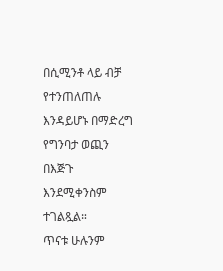በሲሚንቶ ላይ ብቻ የተንጠለጠሉ እንዳይሆኑ በማድረግ የግንባታ ወጪን በእጅጉ እንደሚቀንስም ተገልጿል።
ጥናቱ ሁሉንም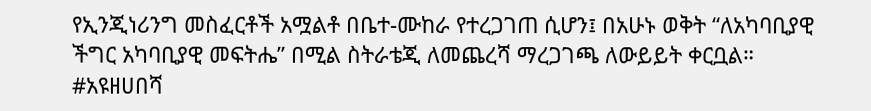የኢንጂነሪንግ መስፈርቶች አሟልቶ በቤተ-ሙከራ የተረጋገጠ ሲሆን፤ በአሁኑ ወቅት “ለአካባቢያዊ ችግር አካባቢያዊ መፍትሔ” በሚል ስትራቴጂ ለመጨረሻ ማረጋገጫ ለውይይት ቀርቧል።
#አዩዘሀበሻ